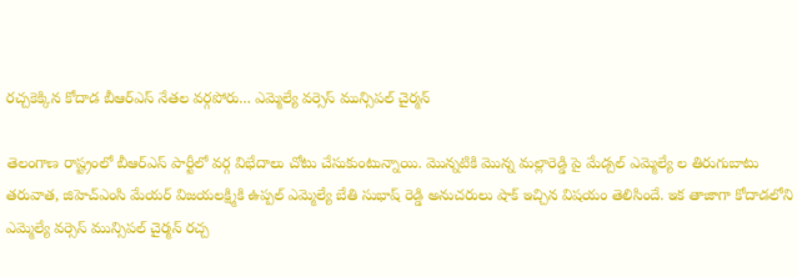రచ్చకెక్కిన కోదాడ బీఆర్ఎస్ నేతల వర్గపోరు... ఎమ్మెల్యే వర్సెస్ మున్సిపల్ చైర్మన్

తెలంగాణ రాష్ట్రంలో బీఆర్ఎస్ పార్టీలో వర్గ విభేదాలు చోటు చేసుకుంటున్నాయి. మొన్నటికి మొన్న మల్లారెడ్డి పై మేడ్చల్ ఎమ్మెల్యే ల తిరుగుబాటు తరువాత, జిహెచ్ఎంసి మేయర్ విజయలక్ష్మికి ఉప్పల్ ఎమ్మెల్యే బేతి సుభాష్ రెడ్డి అనుచరులు షాక్ ఇచ్చిన విషయం తెలిసిందే. ఇక తాజాగా కోదాడలోని ఎమ్మెల్యే వర్సెస్ మున్సిపల్ చైర్మన్ రచ్చ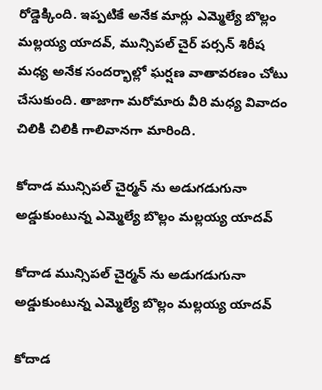రోడ్డెక్కింది. ఇప్పటికే అనేక మార్లు ఎమ్మెల్యే బొల్లం మల్లయ్య యాదవ్, మున్సిపల్ చైర్ పర్సన్ శిరీష మధ్య అనేక సందర్భాల్లో ఘర్షణ వాతావరణం చోటు చేసుకుంది. తాజాగా మరోమారు వీరి మధ్య వివాదం చిలికి చిలికి గాలివానగా మారింది.

కోదాడ మున్సిపల్ చైర్మన్ ను అడుగడుగునా అడ్డుకుంటున్న ఎమ్మెల్యే బొల్లం మల్లయ్య యాదవ్

కోదాడ మున్సిపల్ చైర్మన్ ను అడుగడుగునా అడ్డుకుంటున్న ఎమ్మెల్యే బొల్లం మల్లయ్య యాదవ్

కోదాడ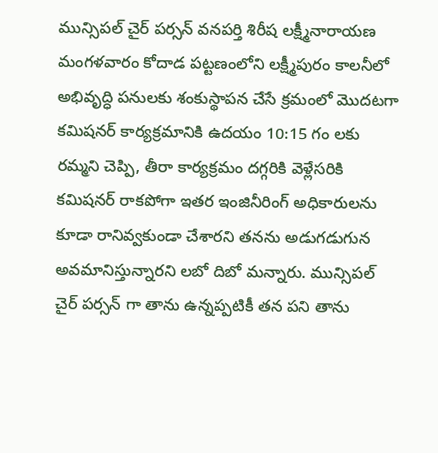మున్సిపల్ చైర్ పర్సన్ వనపర్తి శిరీష లక్ష్మీనారాయణ మంగళవారం కోదాడ పట్టణంలోని లక్ష్మీపురం కాలనీలో అభివృద్ధి పనులకు శంకుస్థాపన చేసే క్రమంలో మొదటగా కమిషనర్ కార్యక్రమానికి ఉదయం 10:15 గం లకు రమ్మని చెప్పి, తీరా కార్యక్రమం దగ్గరికి వెళ్లేసరికి కమిషనర్ రాకపోగా ఇతర ఇంజినీరింగ్ అధికారులను కూడా రానివ్వకుండా చేశారని తనను అడుగడుగున అవమానిస్తున్నారని లబో దిబో మన్నారు. మున్సిపల్ చైర్ పర్సన్ గా తాను ఉన్నప్పటికీ తన పని తాను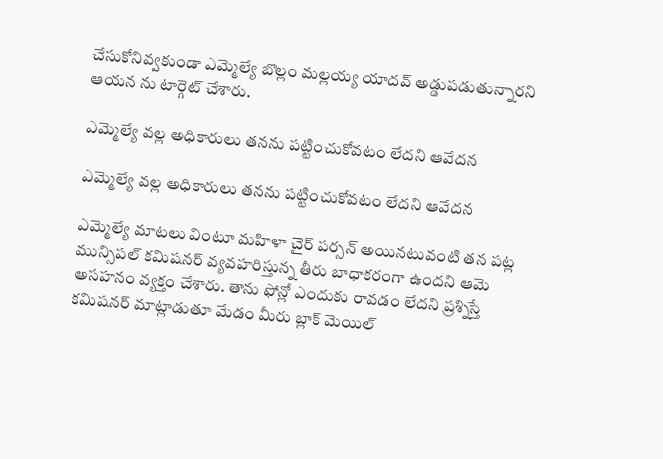చేసుకోనివ్వకుండా ఎమ్మెల్యే బొల్లం మల్లయ్య యాదవ్ అడ్డుపడుతున్నారని ఆయన ను టార్గెట్ చేశారు.

ఎమ్మెల్యే వల్ల అధికారులు తనను పట్టించుకోవటం లేదని ఆవేదన

ఎమ్మెల్యే వల్ల అధికారులు తనను పట్టించుకోవటం లేదని ఆవేదన

ఎమ్మెల్యే మాటలు వింటూ మహిళా చైర్ పర్సన్ అయినటువంటి తన పట్ల మున్సిపల్ కమిషనర్ వ్యవహరిస్తున్న తీరు బాధాకరంగా ఉందని ఆమె అసహనం వ్యక్తం చేశారు. తాను ఫోన్లో ఎందుకు రావడం లేదని ప్రశ్నిస్తే కమిషనర్ మాట్లాడుతూ మేడం మీరు బ్లాక్ మెయిల్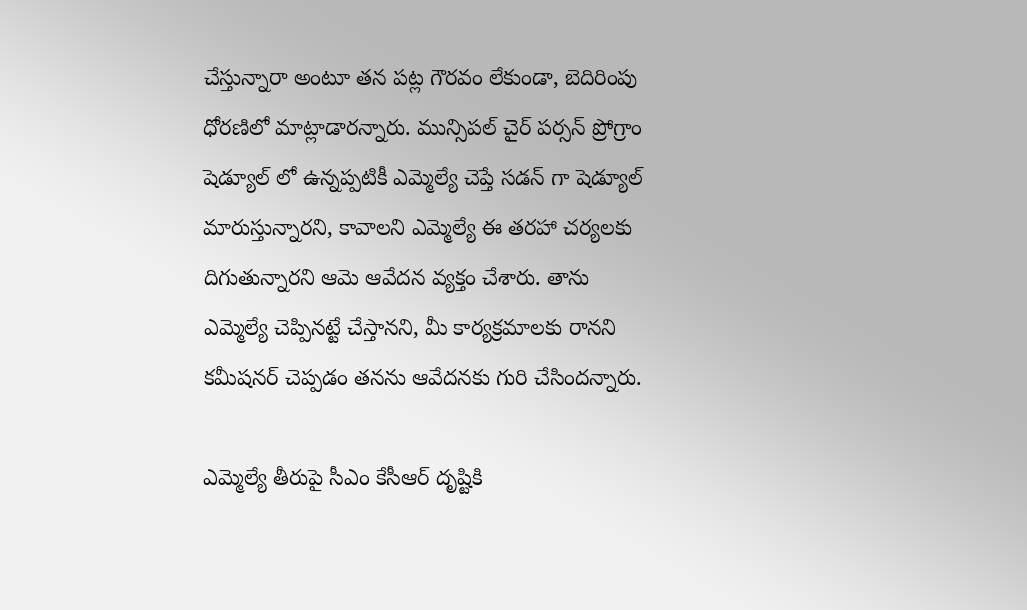చేస్తున్నారా అంటూ తన పట్ల గౌరవం లేకుండా, బెదిరింపు ధోరణిలో మాట్లాడారన్నారు. మున్సిపల్ చైర్ పర్సన్ ప్రోగ్రాం షెడ్యూల్ లో ఉన్నప్పటికీ ఎమ్మెల్యే చెప్తే సడన్ గా షెడ్యూల్ మారుస్తున్నారని, కావాలని ఎమ్మెల్యే ఈ తరహా చర్యలకు దిగుతున్నారని ఆమె ఆవేదన వ్యక్తం చేశారు. తాను ఎమ్మెల్యే చెప్పినట్టే చేస్తానని, మీ కార్యక్రమాలకు రానని కమీషనర్ చెప్పడం తనను ఆవేదనకు గురి చేసిందన్నారు.

ఎమ్మెల్యే తీరుపై సీఎం కేసీఆర్ దృష్టికి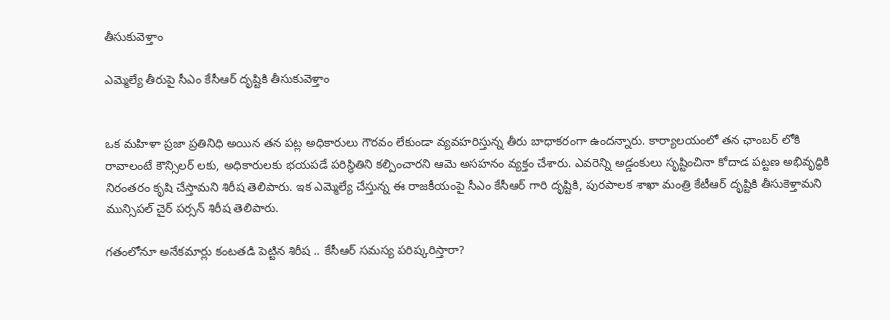తీసుకువెళ్తాం

ఎమ్మెల్యే తీరుపై సీఎం కేసీఆర్ దృష్టికి తీసుకువెళ్తాం


ఒక మహిళా ప్రజా ప్రతినిధి అయిన తన పట్ల అధికారులు గౌరవం లేకుండా వ్యవహరిస్తున్న తీరు బాధాకరంగా ఉందన్నారు. కార్యాలయంలో తన ఛాంబర్ లోకి రావాలంటే కౌన్సిలర్ లకు, అధికారులకు భయపడే పరిస్థితిని కల్పించారని ఆమె అసహనం వ్యక్తం చేశారు. ఎవరెన్ని అడ్డంకులు సృష్టించినా కోదాడ పట్టణ అభివృద్ధికి నిరంతరం కృషి చేస్తామని శిరీష తెలిపారు. ఇక ఎమ్మెల్యే చేస్తున్న ఈ రాజకీయంపై సీఎం కేసీఆర్ గారి దృష్టికి, పురపాలక శాఖా మంత్రి కేటీఆర్ దృష్టికి తీసుకెళ్తామని మున్సిపల్ చైర్ పర్సన్ శిరీష తెలిపారు.

గతంలోనూ అనేకమార్లు కంటతడి పెట్టిన శిరీష .. కేసీఆర్ సమస్య పరిష్కరిస్తారా?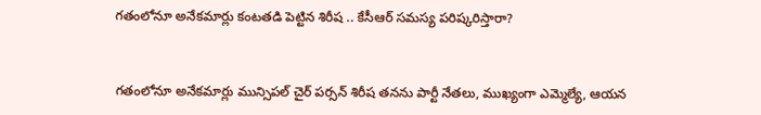గతంలోనూ అనేకమార్లు కంటతడి పెట్టిన శిరీష .. కేసీఆర్ సమస్య పరిష్కరిస్తారా?


గతంలోనూ అనేకమార్లు మున్సిపల్ చైర్ పర్సన్ శిరీష తనను పార్టీ నేతలు, ముఖ్యంగా ఎమ్మెల్యే, ఆయన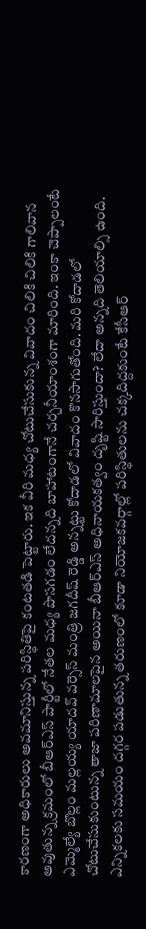కారణంగా అధికారులు అవమానిస్తున్న పరిస్థితిపై కంటతడి పెట్టారు. ఇక వీరి మధ్య చోటుచేసుకున్న వివాదం చిలికి చిలికి గాలివాన అవుతున్న క్రమంలో బీఆర్ఎస్ పార్టీలో నేతల మధ్య పొసగడం లేదన్నది బాహాటంగానే చర్చనీయాంశంగా మారింది. ఇంకా చెప్పాలంటే ఎమ్మెల్యే బొల్లం మల్లయ్య యాదవ్ వర్సెస్ మంత్రి జగదీష్ రెడ్డి అన్నట్టు కోదాడలో వివాదం కొనసాగుతోంది. మరి కోదాడలో చోటుచేసుకుంటున్న తాజా పరిణామాలపైన అయినా బీఆర్ఎస్ అధినాయకత్వం దృష్టి సారిస్తుందా? లేదా అన్నది తెలియాల్సి ఉంది. ఎన్నికలకు సమయం దగ్గర పడుతున్న తరుణంలో కూడా నియోజకవర్గాల్లో పరిస్థితులను చక్కదిద్దకుంటే కేసీఆర్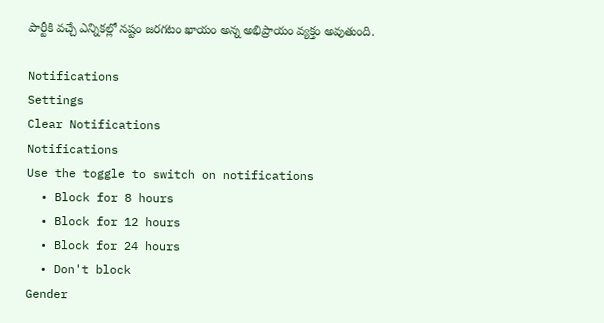పార్టీకి వచ్చే ఎన్నికల్లో నష్టం జరగటం ఖాయం అన్న అభిప్రాయం వ్యక్తం అవుతుంది.

Notifications
Settings
Clear Notifications
Notifications
Use the toggle to switch on notifications
  • Block for 8 hours
  • Block for 12 hours
  • Block for 24 hours
  • Don't block
Gender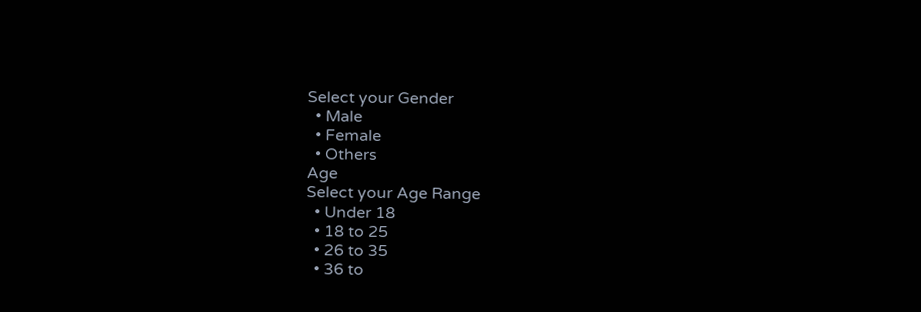Select your Gender
  • Male
  • Female
  • Others
Age
Select your Age Range
  • Under 18
  • 18 to 25
  • 26 to 35
  • 36 to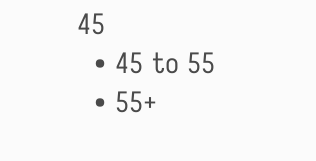45
  • 45 to 55
  • 55+